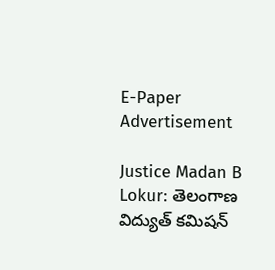E-Paper
Advertisement

Justice Madan B Lokur: తెలంగాణ విద్యుత్ కమిషన్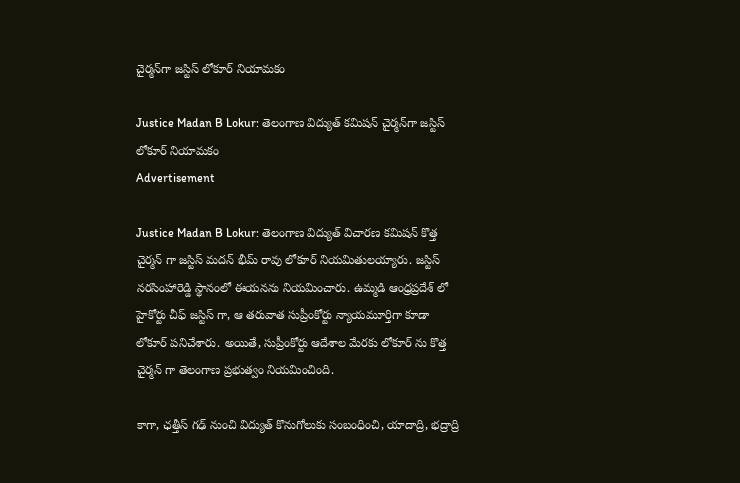చైర్మన్‌గా జస్టిస్ లోకూర్ నియామకం

Justice Madan B Lokur: తెలంగాణ విద్యుత్ కమిషన్ చైర్మన్‌గా జస్టిస్ లోకూర్ నియామకం
Advertisement

Justice Madan B Lokur: తెలంగాణ విద్యుత్ విచారణ కమిషన్ కొత్త చైర్మన్ గా జస్టిస్ మదన్ భీమ్ రావు లోకూర్ నియమితులయ్యారు. జస్టిస్ నరసింహారెడ్డి స్థానంలో ఈయనను నియమించారు. ఉమ్మడి ఆంధ్రప్రదేశ్ లో హైకోర్టు చీఫ్ జస్టిస్ గా, ఆ తరువాత సుప్రీంకోర్టు న్యాయమూర్తిగా కూడా లోకూర్ పనిచేశారు. అయితే, సుప్రీంకోర్టు ఆదేశాల మేరకు లోకూర్ ను కొత్త చైర్మన్ గా తెలంగాణ ప్రభుత్వం నియమించింది.

కాగా, ఛత్తీస్ గఢ్ నుంచి విద్యుత్ కొనుగోలుకు సంబంధించి, యాదాద్రి, భద్రాద్రి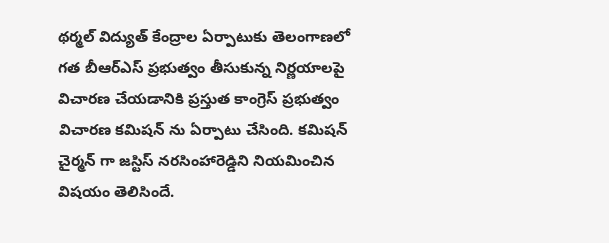థర్మల్ విద్యుత్ కేంద్రాల ఏర్పాటుకు తెలంగాణలో గత బీఆర్ఎస్ ప్రభుత్వం తీసుకున్న నిర్ణయాలపై విచారణ చేయడానికి ప్రస్తుత కాంగ్రెస్ ప్రభుత్వం విచారణ కమిషన్ ను ఏర్పాటు చేసింది. కమిషన్ చైర్మన్ గా జస్టిస్ నరసింహారెడ్డిని నియమించిన విషయం తెలిసిందే.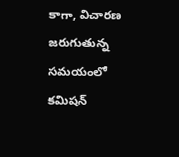కాగా, విచారణ జరుగుతున్న సమయంలో కమిషన్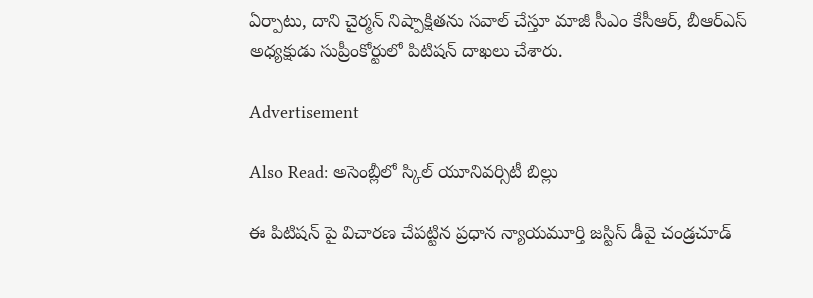ఏర్పాటు, దాని చైర్మన్ నిష్పాక్షితను సవాల్ చేస్తూ మాజీ సీఎం కేసీఆర్, బీఆర్ఎస్ అధ్యక్షుడు సుప్రీంకోర్టులో పిటిషన్ దాఖలు చేశారు.

Advertisement

Also Read: అసెంబ్లీలో స్కిల్ యూనివర్సిటీ బిల్లు

ఈ పిటిషన్ పై విచారణ చేపట్టిన ప్రధాన న్యాయమూర్తి జస్టిస్ డీవై చండ్రచూడ్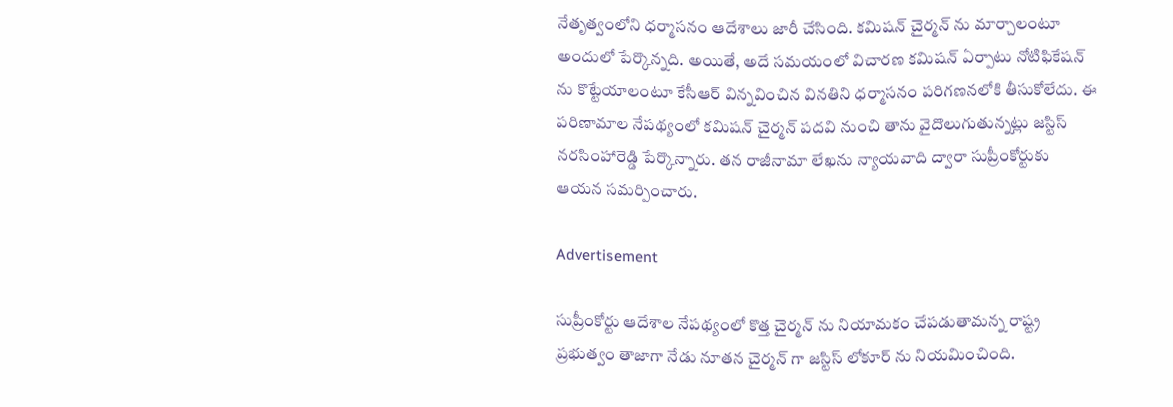నేతృత్వంలోని ధర్మాసనం ఆదేశాలు జారీ చేసింది. కమిషన్ చైర్మన్ ను మార్చాలంటూ అందులో పేర్కొన్నది. అయితే, అదే సమయంలో విచారణ కమిషన్ ఏర్పాటు నోటిఫికేషన్ ను కొట్టేయాలంటూ కేసీఆర్ విన్నవించిన వినతిని ధర్మాసనం పరిగణనలోకి తీసుకోలేదు. ఈ పరిణామాల నేపథ్యంలో కమిషన్ చైర్మన్ పదవి నుంచి తాను వైదొలుగుతున్నట్లు జస్టిస్ నరసింహారెడ్డి పేర్కొన్నారు. తన రాజీనామా లేఖను న్యాయవాది ద్వారా సుప్రీంకోర్టుకు ఆయన సమర్పించారు.

Advertisement

సుప్రీంకోర్టు ఆదేశాల నేపథ్యంలో కొత్త చైర్మన్ ను నియామకం చేపడుతామన్న రాష్ట్ర ప్రభుత్వం తాజాగా నేడు నూతన చైర్మన్ గా జస్టిస్ లోకూర్ ను నియమించింది.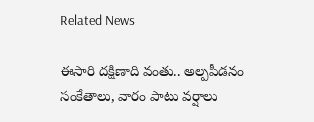Related News

ఈసారి దక్షిణాది వంతు.. అల్పపీడనం సంకేతాలు, వారం పాటు వర్షాలు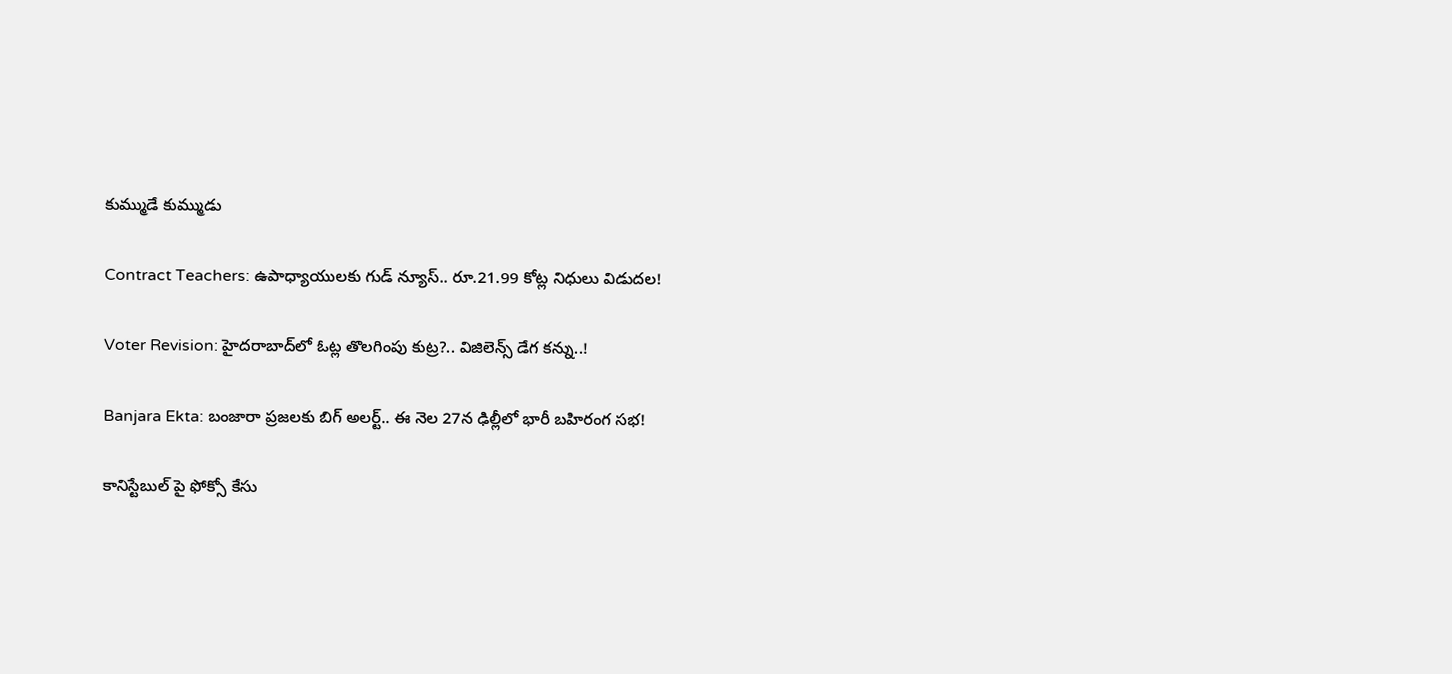కుమ్ముడే కుమ్ముడు

Contract Teachers: ఉపాధ్యాయులకు గుడ్ న్యూస్.. రూ.21.99 కోట్ల నిధులు విడుదల!

Voter Revision: హైదరాబాద్‌లో ఓట్ల తొలగింపు కుట్ర?.. విజిలెన్స్ డేగ కన్ను..!

Banjara Ekta: బంజారా ప్రజలకు బిగ్ అలర్ట్.. ఈ నెల 27న ఢిల్లీలో భారీ బహిరంగ సభ!

కానిస్టేబుల్ పై ఫోక్సో కేసు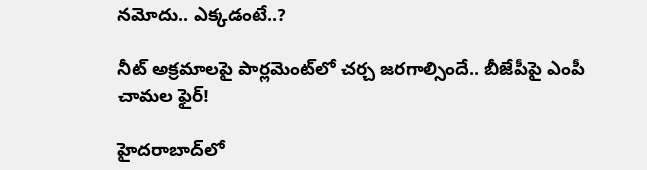నమోదు.. ఎక్కడంటే..?

నీట్ అక్రమాలపై పార్లమెంట్‌లో చర్చ జరగాల్సిందే.. బీజేపీపై ఎంపీ చామల ఫైర్!

హైదరాబాద్‌లో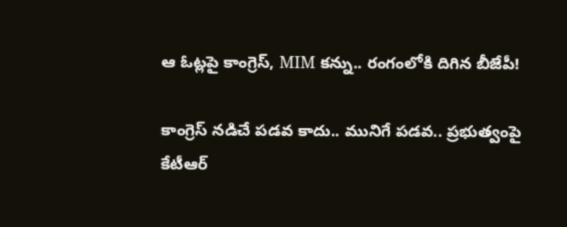ఆ ఓట్లపై కాంగ్రెస్, MIM కన్ను.. రంగంలోకి దిగిన బీజేపీ!

కాంగ్రెస్ నడిచే పడవ కాదు.. మునిగే పడవ.. ప్రభుత్వంపై కేటీఆర్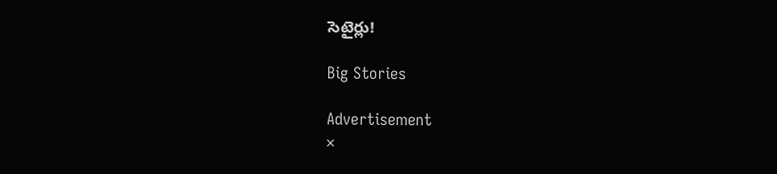సెటైర్లు!

Big Stories

Advertisement
×